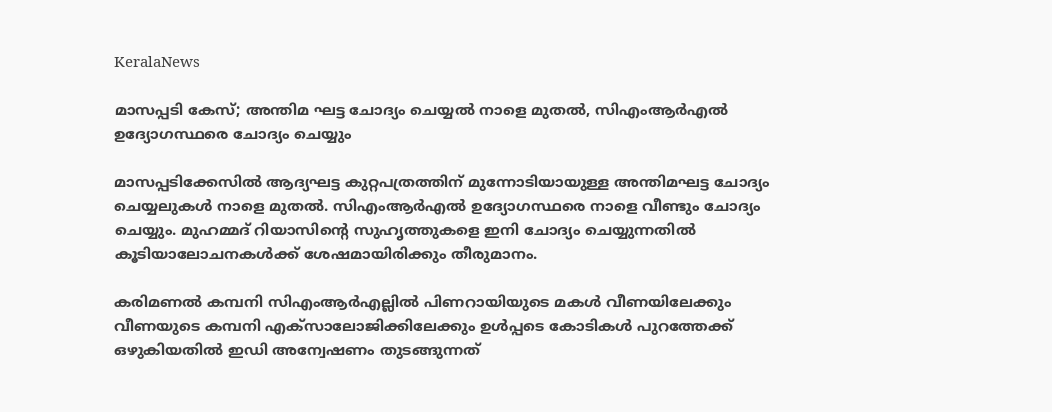KeralaNews

മാസപ്പടി കേസ്; അന്തിമ ഘട്ട ചോദ്യം ചെയ്യൽ നാളെ മുതൽ, സിഎംആർഎൽ ഉദ്യോഗസ്ഥരെ ചോദ്യം ചെയ്യും

മാസപ്പടിക്കേസില്‍ ആദ്യഘട്ട കുറ്റപത്രത്തിന് മുന്നോടിയായുള്ള അന്തിമഘട്ട ചോദ്യം ചെയ്യലുകൾ നാളെ മുതൽ. സിഎംആർഎൽ ഉദ്യോഗസ്ഥരെ നാളെ വീണ്ടും ചോദ്യം ചെയ്യും. മുഹമ്മദ് റിയാസിന്റെ സുഹൃത്തുകളെ ഇനി ചോദ്യം ചെയ്യുന്നതിൽ കൂടിയാലോചനകൾക്ക് ശേഷമായിരിക്കും തീരുമാനം.

കരിമണൽ കമ്പനി സിഎംആർഎല്ലിൽ പിണറായിയുടെ മകൾ വീണയിലേക്കും വീണയുടെ കമ്പനി എക്സാലോജിക്കിലേക്കും ഉൾപ്പടെ കോടികൾ പുറത്തേക്ക് ഒഴുകിയതിൽ ഇ‍ഡി അന്വേഷണം തുടങ്ങുന്നത്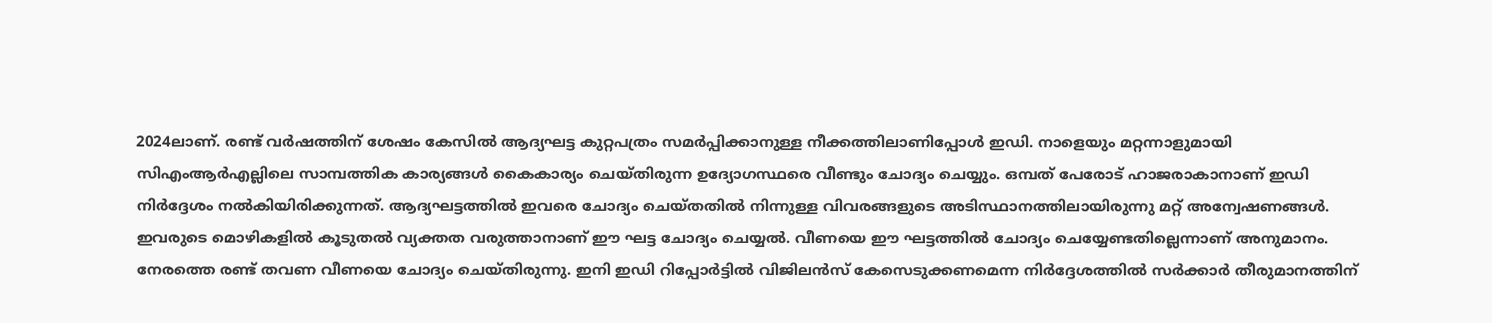2024ലാണ്. രണ്ട് വർഷത്തിന് ശേഷം കേസിൽ ആദ്യഘട്ട കുറ്റപത്രം സമർപ്പിക്കാനുള്ള നീക്കത്തിലാണിപ്പോൾ ഇ‍ഡി. നാളെയും മറ്റന്നാളുമായി സിഎംആർഎല്ലിലെ സാമ്പത്തിക കാര്യങ്ങൾ കൈകാര്യം ചെയ്തിരുന്ന ഉദ്യോഗസ്ഥരെ വീണ്ടും ചോദ്യം ചെയ്യും. ഒമ്പത് പേരോട് ഹാജരാകാനാണ് ഇ‍ഡി നിർദ്ദേശം നല്‍കിയിരിക്കുന്നത്. ആദ്യഘട്ടത്തിൽ ഇവരെ ചോദ്യം ചെയ്തതിൽ നിന്നുള്ള വിവരങ്ങളുടെ അടിസ്ഥാനത്തിലായിരുന്നു മറ്റ് അന്വേഷണങ്ങൾ. ഇവരുടെ മൊഴികളിൽ കൂടുതൽ വ്യക്തത വരുത്താനാണ് ഈ ഘട്ട ചോദ്യം ചെയ്യൽ. വീണയെ ഈ ഘട്ടത്തിൽ ചോദ്യം ചെയ്യേണ്ടതില്ലെന്നാണ് അനുമാനം. നേരത്തെ രണ്ട് തവണ വീണയെ ചോദ്യം ചെയ്തിരുന്നു. ഇനി ഇ‍ഡി റിപ്പോർട്ടിൽ വിജിലൻസ് കേസെടുക്കണമെന്ന നിർദ്ദേശത്തിൽ സർക്കാർ തീരുമാനത്തിന്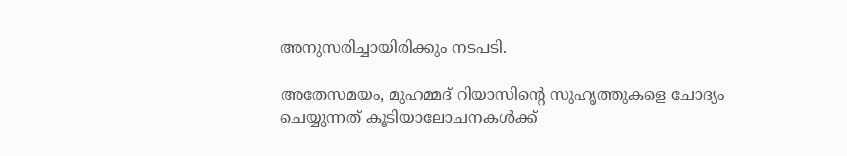അനുസരിച്ചായിരിക്കും നടപടി.

അതേസമയം, മുഹമ്മദ് റിയാസിന്റെ സുഹൃത്തുകളെ ചോദ്യം ചെയ്യുന്നത് കൂടിയാലോചനകൾക്ക്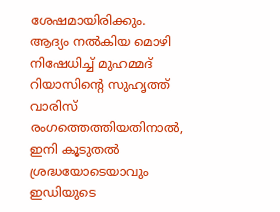ശേഷമായിരിക്കും. ആദ്യം നൽകിയ മൊഴി നിഷേധിച്ച് മുഹമ്മദ് റിയാസിന്റെ സുഹൃത്ത് വാരിസ് രംഗത്തെത്തിയതിനാൽ, ഇനി കൂടുതൽ ശ്രദ്ധയോടെയാവും ഇഡിയുടെ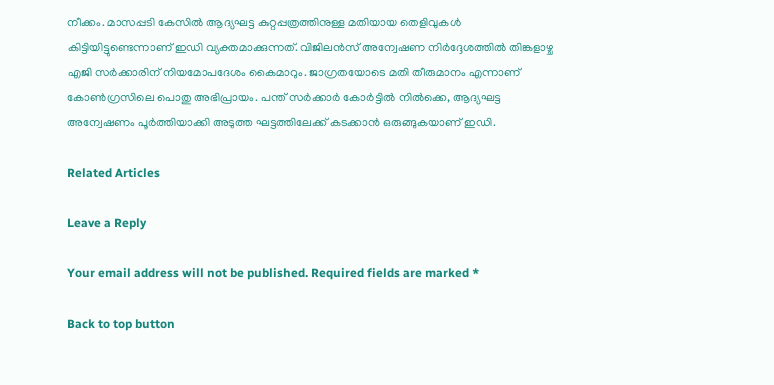നീക്കം. മാസപ്പടി കേസിൽ ആദ്യഘട്ട കുറ്റപ്പത്രത്തിനുള്ള മതിയായ തെളിവുകൾ കിട്ടിയിട്ടുണ്ടെന്നാണ് ഇഡി വ്യക്തമാക്കുന്നത്. വിജിലൻസ് അന്വേഷണ നിർദ്ദേശത്തിൽ തിങ്കളാഴ്ച എജി സർക്കാരിന് നിയമോപദേശം കൈമാറും. ജാഗ്രതയോടെ മതി തീരുമാനം എന്നാണ് കോൺഗ്രസിലെ പൊതു അഭിപ്രായം. പന്ത് സർക്കാർ കോർട്ടിൽ നിൽക്കെ, ആദ്യഘട്ട അന്വേഷണം പൂർത്തിയാക്കി അടുത്ത ഘട്ടത്തിലേക്ക് കടക്കാൻ ഒരുങ്ങുകയാണ് ഇ‍ഡി.

Related Articles

Leave a Reply

Your email address will not be published. Required fields are marked *

Back to top button